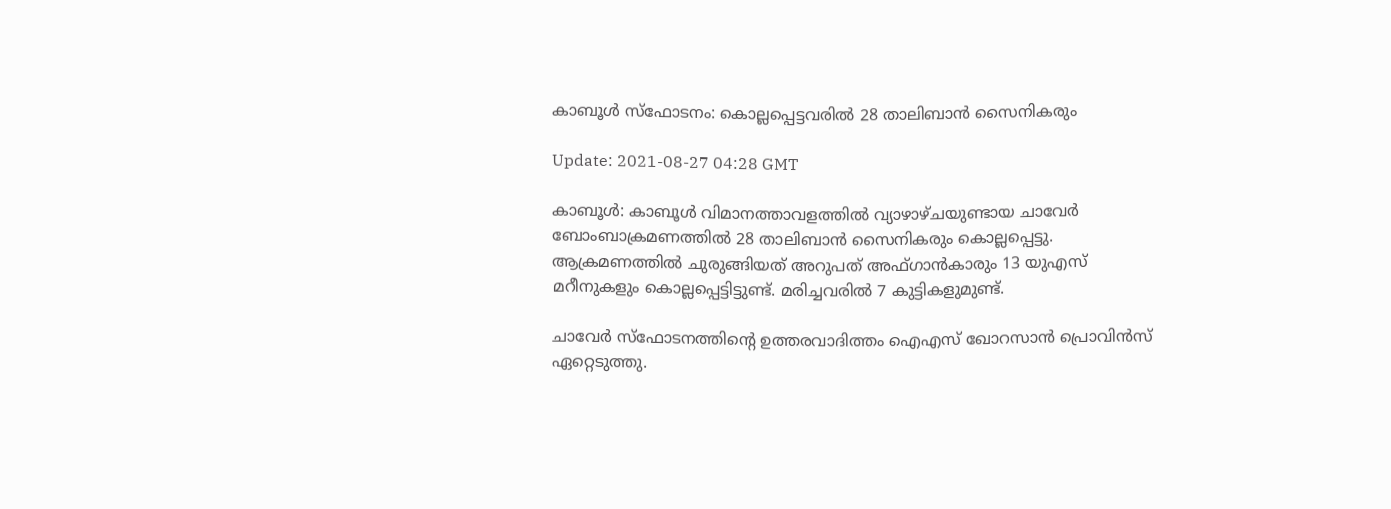കാബൂള്‍ സ്‌ഫോടനം: കൊല്ലപ്പെട്ടവരില്‍ 28 താലിബാന്‍ സൈനികരും

Update: 2021-08-27 04:28 GMT

കാബൂള്‍: കാബൂള്‍ വിമാനത്താവളത്തില്‍ വ്യാഴാഴ്ചയുണ്ടായ ചാവേര്‍ ബോംബാക്രമണത്തില്‍ 28 താലിബാന്‍ സൈനികരും കൊല്ലപ്പെട്ടു. ആക്രമണത്തില്‍ ചുരുങ്ങിയത് അറുപത് അഫ്ഗാന്‍കാരും 13 യുഎസ് മറീനുകളും കൊല്ലപ്പെട്ടിട്ടുണ്ട്. മരിച്ചവരില്‍ 7 കുട്ടികളുമുണ്ട്.

ചാവേര്‍ സ്‌ഫോടനത്തിന്റെ ഉത്തരവാദിത്തം ഐഎസ് ഖോറസാന്‍ പ്രൊവിന്‍സ് ഏറ്റെടുത്തു.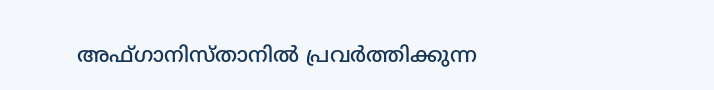അഫ്ഗാനിസ്താനില്‍ പ്രവര്‍ത്തിക്കുന്ന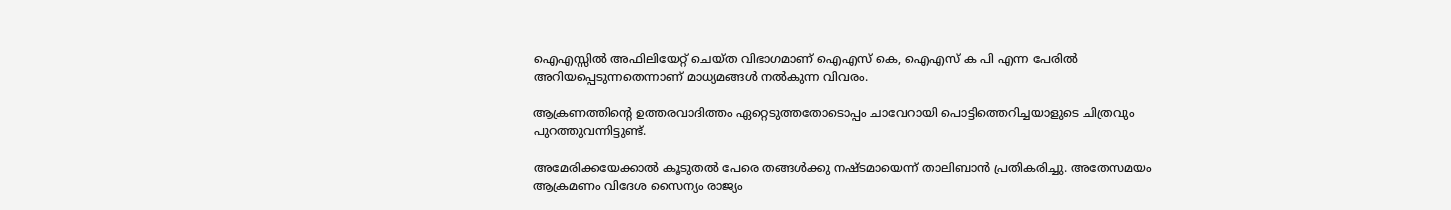ഐഎസ്സില്‍ അഫിലിയേറ്റ് ചെയ്ത വിഭാഗമാണ് ഐഎസ് കെ, ഐഎസ് ക പി എന്ന പേരില്‍ അറിയപ്പെടുന്നതെന്നാണ് മാധ്യമങ്ങള്‍ നല്‍കുന്ന വിവരം.

ആക്രണത്തിന്റെ ഉത്തരവാദിത്തം ഏറ്റെടുത്തതോടൊപ്പം ചാവേറായി പൊട്ടിത്തെറിച്ചയാളുടെ ചിത്രവും പുറത്തുവന്നിട്ടുണ്ട്.

അമേരിക്കയേക്കാല്‍ കൂടുതല്‍ പേരെ തങ്ങള്‍ക്കു നഷ്ടമായെന്ന് താലിബാന്‍ പ്രതികരിച്ചു. അതേസമയം ആക്രമണം വിദേശ സൈന്യം രാജ്യം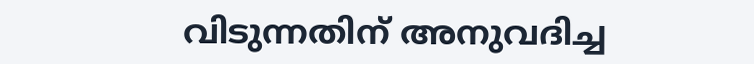വിടുന്നതിന് അനുവദിച്ച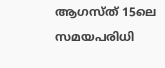ആഗസ്ത് 15ലെ സമയപരിധി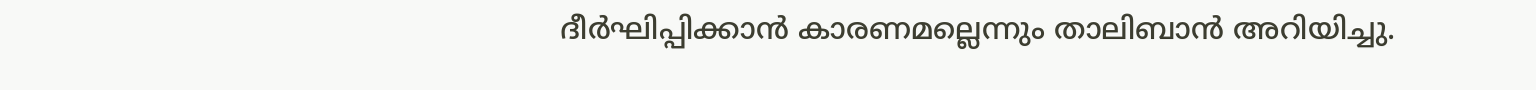ദീര്‍ഘിപ്പിക്കാന്‍ കാരണമല്ലെന്നും താലിബാന്‍ അറിയിച്ചു.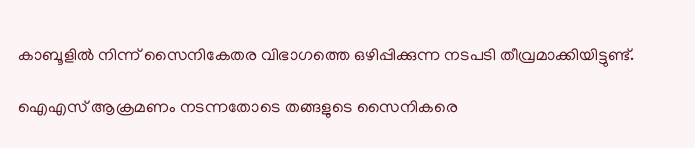കാബൂളില്‍ നിന്ന് സൈനികേതര വിഭാഗത്തെ ഒഴിപ്പിക്കുന്ന നടപടി തീവ്രമാക്കിയിട്ടുണ്ട്.

ഐഎസ് ആക്രമണം നടന്നതോടെ തങ്ങളുടെ സൈനികരെ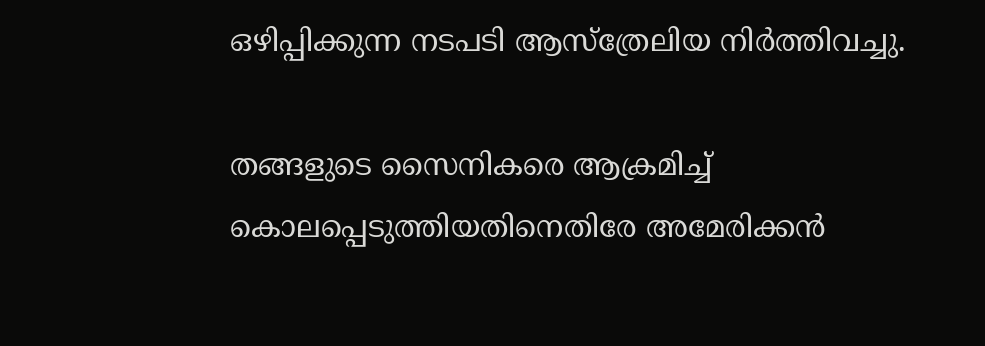ഒഴിപ്പിക്കുന്ന നടപടി ആസ്‌ത്രേലിയ നിര്‍ത്തിവച്ചു.

തങ്ങളുടെ സൈനികരെ ആക്രമിച്ച് കൊലപ്പെടുത്തിയതിനെതിരേ അമേരിക്കന്‍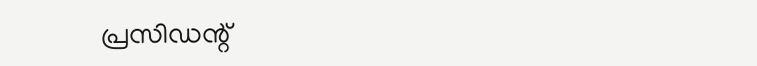പ്രസിഡന്റ്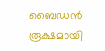ബൈഡന്‍ രൂക്ഷമായി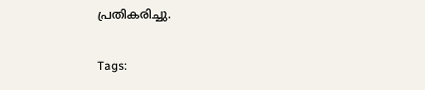പ്രതികരിച്ചു.

Tags: